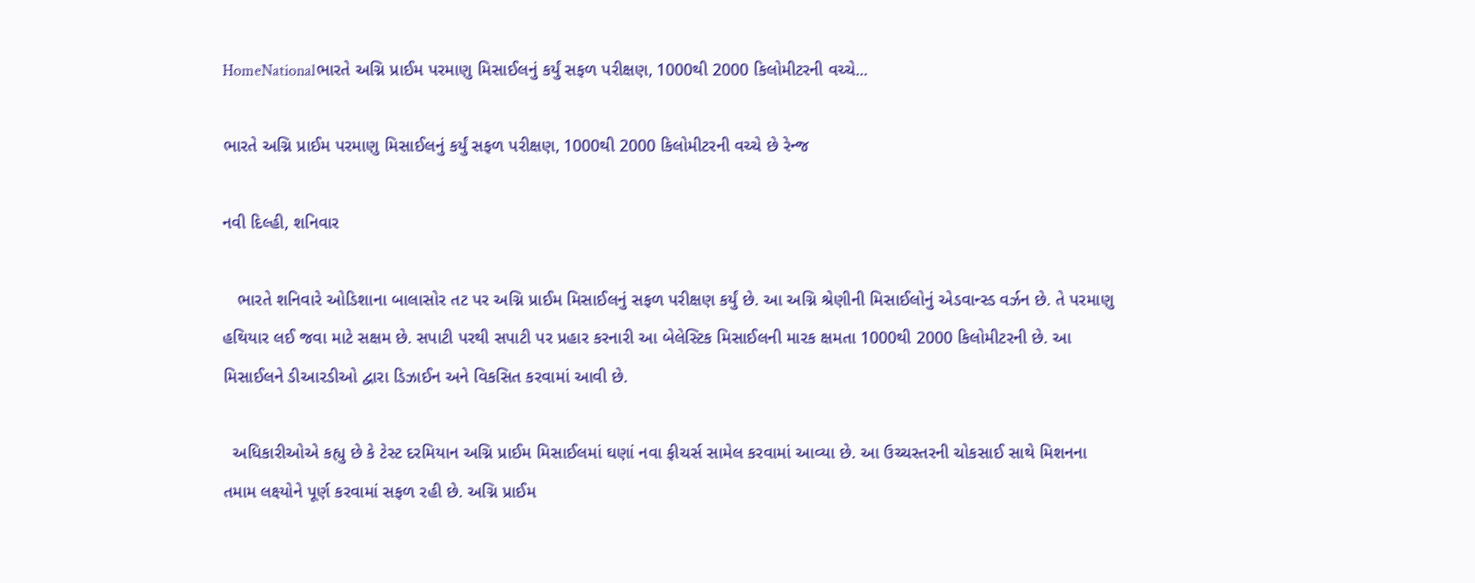HomeNationalભારતે અગ્નિ પ્રાઈમ પરમાણુ મિસાઈલનું કર્યું સફળ પરીક્ષણ, 1000થી 2000 કિલોમીટરની વચ્ચે...

ભારતે અગ્નિ પ્રાઈમ પરમાણુ મિસાઈલનું કર્યું સફળ પરીક્ષણ, 1000થી 2000 કિલોમીટરની વચ્ચે છે રેન્જ

નવી દિલ્હી, શનિવાર

   ભારતે શનિવારે ઓડિશાના બાલાસોર તટ પર અગ્નિ પ્રાઈમ મિસાઈલનું સફળ પરીક્ષણ કર્યું છે. આ અગ્નિ શ્રેણીની મિસાઈલોનું એડવાન્સ્ડ વર્ઝન છે. તે પરમાણુ હથિયાર લઈ જવા માટે સક્ષમ છે. સપાટી પરથી સપાટી પર પ્રહાર કરનારી આ બેલેસ્ટિક મિસાઈલની મારક ક્ષમતા 1000થી 2000 કિલોમીટરની છે. આ મિસાઈલને ડીઆરડીઓ દ્વારા ડિઝાઈન અને વિકસિત કરવામાં આવી છે.

  અધિકારીઓએ કહ્યુ છે કે ટેસ્ટ દરમિયાન અગ્નિ પ્રાઈમ મિસાઈલમાં ઘણાં નવા ફીચર્સ સામેલ કરવામાં આવ્યા છે. આ ઉચ્ચસ્તરની ચોકસાઈ સાથે મિશનના તમામ લક્ષ્યોને પૂર્ણ કરવામાં સફળ રહી છે. અગ્નિ પ્રાઈમ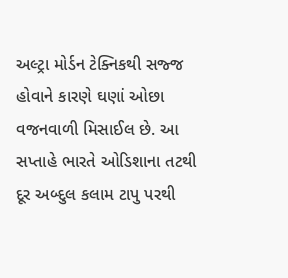અલ્ટ્રા મોર્ડન ટેક્નિકથી સજ્જ હોવાને કારણે ઘણાં ઓછા વજનવાળી મિસાઈલ છે. આ સપ્તાહે ભારતે ઓડિશાના તટથી દૂર અબ્દુલ કલામ ટાપુ પરથી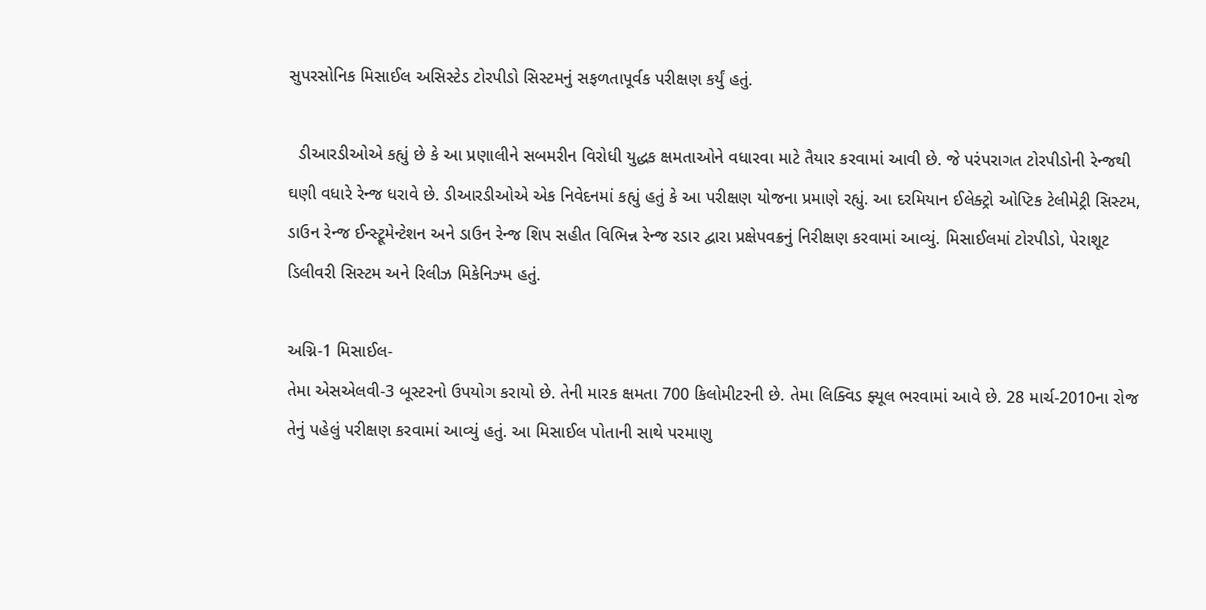સુપરસોનિક મિસાઈલ અસિસ્ટેડ ટોરપીડો સિસ્ટમનું સફળતાપૂર્વક પરીક્ષણ કર્યું હતું.

  ડીઆરડીઓએ કહ્યું છે કે આ પ્રણાલીને સબમરીન વિરોધી યુદ્ધક ક્ષમતાઓને વધારવા માટે તૈયાર કરવામાં આવી છે. જે પરંપરાગત ટોરપીડોની રેન્જથી ઘણી વધારે રેન્જ ધરાવે છે. ડીઆરડીઓએ એક નિવેદનમાં કહ્યું હતું કે આ પરીક્ષણ યોજના પ્રમાણે રહ્યું. આ દરમિયાન ઈલેક્ટ્રો ઓપ્ટિક ટેલીમેટ્રી સિસ્ટમ, ડાઉન રેન્જ ઈન્સ્ટ્રૂમેન્ટેશન અને ડાઉન રેન્જ શિપ સહીત વિભિન્ન રેન્જ રડાર દ્વારા પ્રક્ષેપવક્રનું નિરીક્ષણ કરવામાં આવ્યું. મિસાઈલમાં ટોરપીડો, પેરાશૂટ ડિલીવરી સિસ્ટમ અને રિલીઝ મિકેનિઝ્મ હતું.

અગ્નિ-1 મિસાઈલ-
તેમા એસએલવી-3 બૂસ્ટરનો ઉપયોગ કરાયો છે. તેની મારક ક્ષમતા 700 કિલોમીટરની છે. તેમા લિક્વિડ ફ્યૂલ ભરવામાં આવે છે. 28 માર્ચ-2010ના રોજ તેનું પહેલું પરીક્ષણ કરવામાં આવ્યું હતું. આ મિસાઈલ પોતાની સાથે પરમાણુ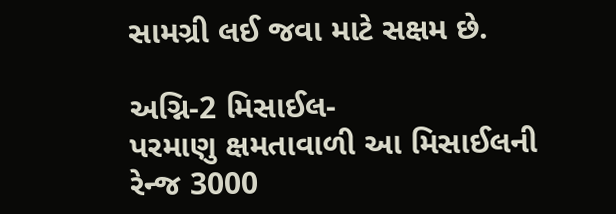સામગ્રી લઈ જવા માટે સક્ષમ છે.

અગ્નિ-2 મિસાઈલ-
પરમાણુ ક્ષમતાવાળી આ મિસાઈલની રેન્જ 3000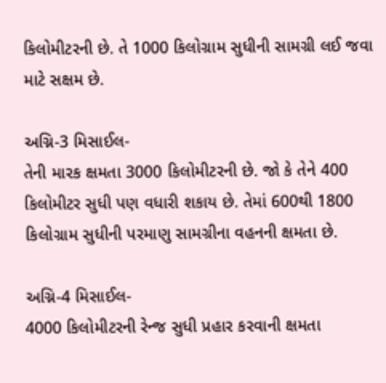કિલોમીટરની છે. તે 1000 કિલોગ્રામ સુધીની સામગ્રી લઈ જવા માટે સક્ષમ છે.

અગ્નિ-3 મિસાઈલ-
તેની મારક ક્ષમતા 3000 કિલોમીટરની છે. જો કે તેને 400 કિલોમીટર સુધી પણ વધારી શકાય છે. તેમાં 600થી 1800 કિલોગ્રામ સુધીની પરમાણુ સામગ્રીના વહનની ક્ષમતા છે.

અગ્નિ-4 મિસાઈલ-
4000 કિલોમીટરની રેન્જ સુધી પ્રહાર કરવાની ક્ષમતા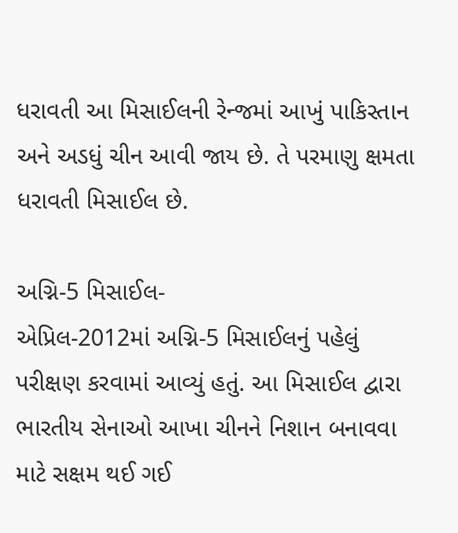ધરાવતી આ મિસાઈલની રેન્જમાં આખું પાકિસ્તાન અને અડધું ચીન આવી જાય છે. તે પરમાણુ ક્ષમતા ધરાવતી મિસાઈલ છે.

અગ્નિ-5 મિસાઈલ-
એપ્રિલ-2012માં અગ્નિ-5 મિસાઈલનું પહેલું પરીક્ષણ કરવામાં આવ્યું હતું. આ મિસાઈલ દ્વારા ભારતીય સેનાઓ આખા ચીનને નિશાન બનાવવા માટે સક્ષમ થઈ ગઈ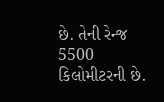છે. તેની રેન્જ 5500 કિલોમીટરની છે.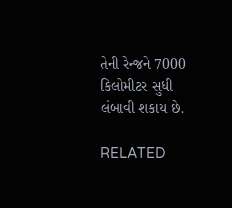તેની રેન્જને 7000 કિલોમીટર સુધી લંબાવી શકાય છે.

RELATED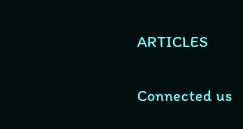ARTICLES

Connected us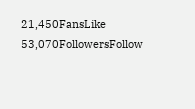21,450FansLike
53,070FollowersFollow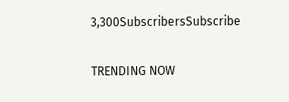3,300SubscribersSubscribe

TRENDING NOW